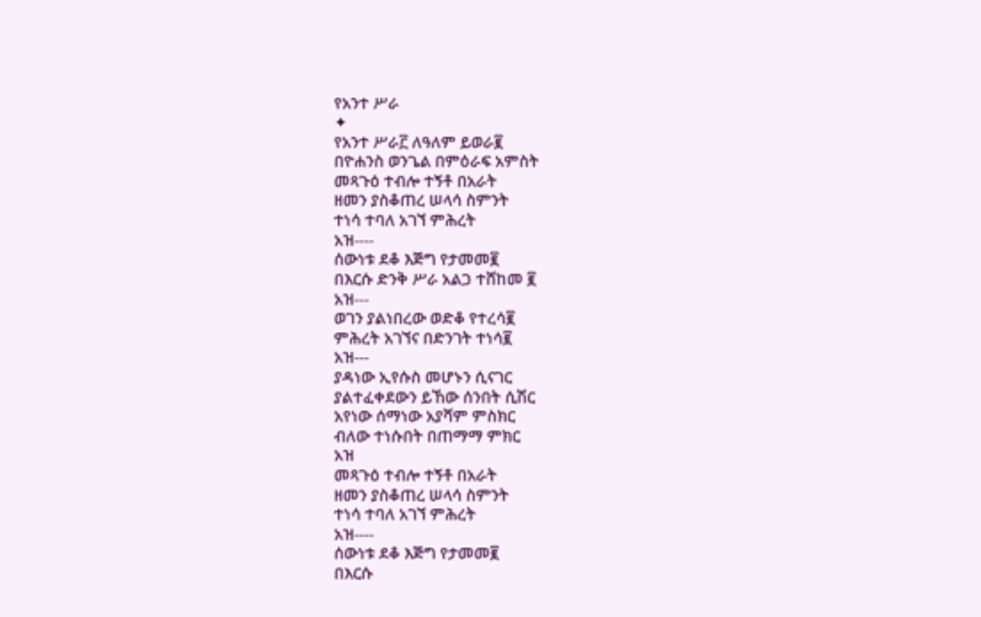የአንተ ሥራ
✦
የአንተ ሥራ፫ ለዓለም ይወራ፪
በዮሐንስ ወንጌል በምዕራፍ አምስት
መጻጉዕ ተብሎ ተኝቶ በአራት
ዘመን ያስቆጠረ ሠላሳ ስምንት
ተነሳ ተባለ አገኘ ምሕረት
አዝ----
ሰውነቱ ደቆ እጅግ የታመመ፪
በእርሱ ድንቅ ሥራ አልጋ ተሸከመ ፪
አዝ---
ወገን ያልነበረው ወድቆ የተረሳ፪
ምሕረት አገኘና በድንገት ተነሳ፪
አዝ---
ያዳነው ኢየሱስ መሆኑን ሲናገር
ያልተፈቀደውን ይኸው ሰንበት ሲሽር
አየነው ሰማነው አያሻም ምስክር
ብለው ተነሱበት በጠማማ ምክር
አዝ
መጻጉዕ ተብሎ ተኝቶ በአራት
ዘመን ያስቆጠረ ሠላሳ ስምንት
ተነሳ ተባለ አገኘ ምሕረት
አዝ----
ሰውነቱ ደቆ እጅግ የታመመ፪
በእርሱ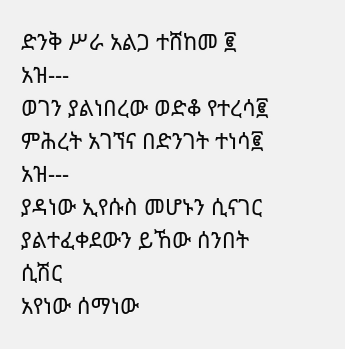ድንቅ ሥራ አልጋ ተሸከመ ፪
አዝ---
ወገን ያልነበረው ወድቆ የተረሳ፪
ምሕረት አገኘና በድንገት ተነሳ፪
አዝ---
ያዳነው ኢየሱስ መሆኑን ሲናገር
ያልተፈቀደውን ይኸው ሰንበት ሲሽር
አየነው ሰማነው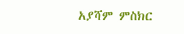አያሻም ምስክር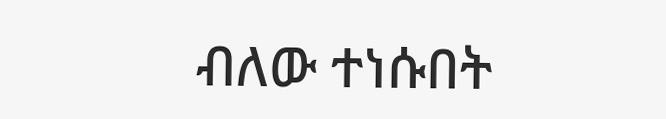ብለው ተነሱበት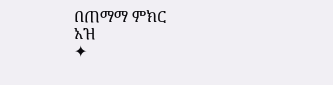በጠማማ ምክር
አዝ
✦